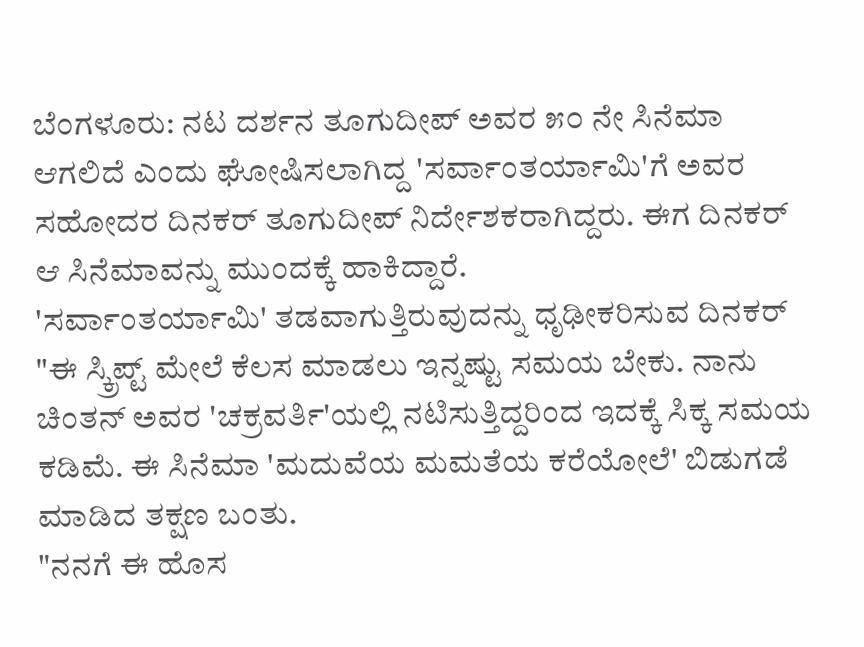ಬೆಂಗಳೂರು: ನಟ ದರ್ಶನ ತೂಗುದೀಪ್ ಅವರ ೫೦ ನೇ ಸಿನೆಮಾ ಆಗಲಿದೆ ಎಂದು ಘೋಷಿಸಲಾಗಿದ್ದ 'ಸರ್ವಾಂತರ್ಯಾಮಿ'ಗೆ ಅವರ ಸಹೋದರ ದಿನಕರ್ ತೂಗುದೀಪ್ ನಿರ್ದೇಶಕರಾಗಿದ್ದರು. ಈಗ ದಿನಕರ್ ಆ ಸಿನೆಮಾವನ್ನು ಮುಂದಕ್ಕೆ ಹಾಕಿದ್ದಾರೆ.
'ಸರ್ವಾಂತರ್ಯಾಮಿ' ತಡವಾಗುತ್ತಿರುವುದನ್ನು ಧೃಢೀಕರಿಸುವ ದಿನಕರ್ "ಈ ಸ್ಕ್ರಿಪ್ಟ್ ಮೇಲೆ ಕೆಲಸ ಮಾಡಲು ಇನ್ನಷ್ಟು ಸಮಯ ಬೇಕು. ನಾನು ಚಿಂತನ್ ಅವರ 'ಚಕ್ರವರ್ತಿ'ಯಲ್ಲಿ ನಟಿಸುತ್ತಿದ್ದರಿಂದ ಇದಕ್ಕೆ ಸಿಕ್ಕ ಸಮಯ ಕಡಿಮೆ. ಈ ಸಿನೆಮಾ 'ಮದುವೆಯ ಮಮತೆಯ ಕರೆಯೋಲೆ' ಬಿಡುಗಡೆ ಮಾಡಿದ ತಕ್ಷಣ ಬಂತು.
"ನನಗೆ ಈ ಹೊಸ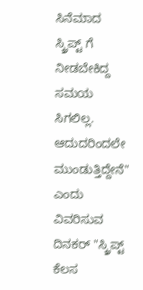ಸಿನೆಮಾದ ಸ್ಕ್ರಿಪ್ಟ್ ಗೆ ನೀಡಬೇಕಿದ್ದ ಸಮಯ ಸಿಗಲಿಲ್ಲ. ಆದುದರಿಂದಲೇ ಮುಂಡುತ್ತಿದ್ದೇನೆ" ಎಂದು ವಿವರಿಸುವ ದಿನಕರ್ "ಸ್ಕ್ರಿಪ್ಟ್ ಕೆಲಸ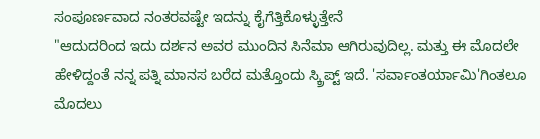ಸಂಪೂರ್ಣವಾದ ನಂತರವಷ್ಟೇ ಇದನ್ನು ಕೈಗೆತ್ತಿಕೊಳ್ಳುತ್ತೇನೆ
"ಆದುದರಿಂದ ಇದು ದರ್ಶನ ಅವರ ಮುಂದಿನ ಸಿನೆಮಾ ಆಗಿರುವುದಿಲ್ಲ. ಮತ್ತು ಈ ಮೊದಲೇ ಹೇಳಿದ್ದಂತೆ ನನ್ನ ಪತ್ನಿ ಮಾನಸ ಬರೆದ ಮತ್ತೊಂದು ಸ್ಕ್ರಿಪ್ಟ್ ಇದೆ. 'ಸರ್ವಾಂತರ್ಯಾಮಿ'ಗಿಂತಲೂ ಮೊದಲು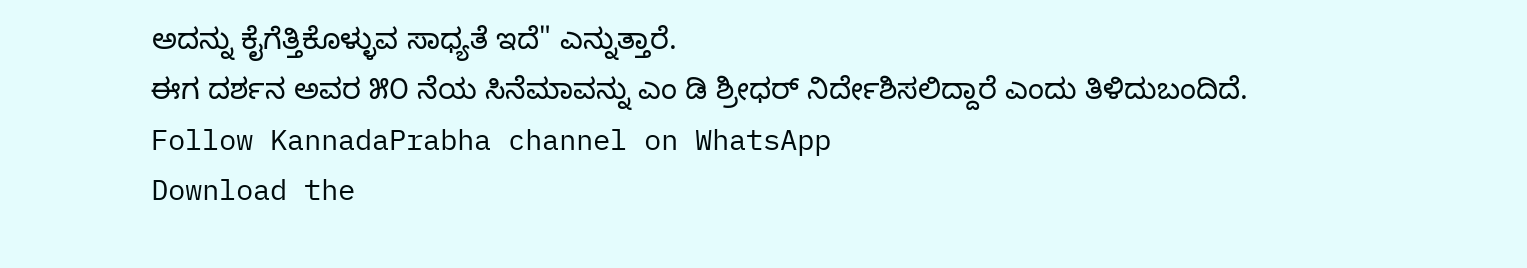ಅದನ್ನು ಕೈಗೆತ್ತಿಕೊಳ್ಳುವ ಸಾಧ್ಯತೆ ಇದೆ" ಎನ್ನುತ್ತಾರೆ.
ಈಗ ದರ್ಶನ ಅವರ ೫೦ ನೆಯ ಸಿನೆಮಾವನ್ನು ಎಂ ಡಿ ಶ್ರೀಧರ್ ನಿರ್ದೇಶಿಸಲಿದ್ದಾರೆ ಎಂದು ತಿಳಿದುಬಂದಿದೆ.
Follow KannadaPrabha channel on WhatsApp
Download the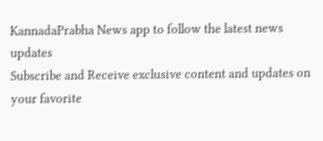KannadaPrabha News app to follow the latest news updates
Subscribe and Receive exclusive content and updates on your favorite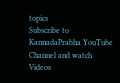topics
Subscribe to KannadaPrabha YouTube Channel and watch Videos